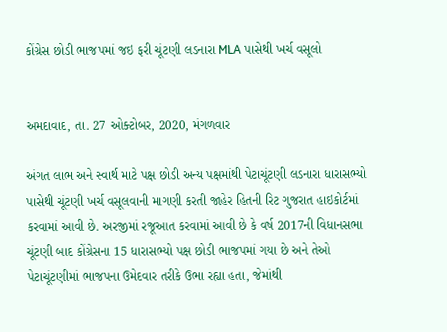કોંગ્રેસ છોડી ભાજપમાં જઇ ફરી ચૂંટણી લડનારા MLA પાસેથી ખર્ચ વસૂલો


અમદાવાદ, તા. 27 ઓક્ટોબર, 2020, મંગળવાર

અંગત લાભ અને સ્વાર્થ માટે પક્ષ છોડી અન્ય પક્ષમાંથી પેટાચૂંટણી લડનારા ધારાસભ્યો પાસેથી ચૂંટણી ખર્ચ વસૂલવાની માગણી કરતી જાહેર હિતની રિટ ગુજરાત હાઇકોર્ટમાં કરવામાં આવી છે. અરજીમાં રજૂઆત કરવામાં આવી છે કે વર્ષ 2017ની વિધાનસભા ચૂંટણી બાદ કોંગ્રેસના 15 ધારાસભ્યો પક્ષ છોડી ભાજપમાં ગયા છે અને તેઓ પેટાચૂંટણીમાં ભાજપના ઉમેદવાર તરીકે ઉભા રહ્યા હતા, જેમાંથી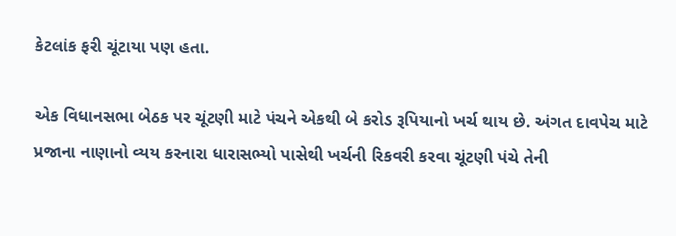કેટલાંક ફરી ચૂંટાયા પણ હતા.

એક વિધાનસભા બેઠક પર ચૂંટણી માટે પંચને એકથી બે કરોડ રૂપિયાનો ખર્ચ થાય છે. અંગત દાવપેચ માટે પ્રજાના નાણાનો વ્યય કરનારા ધારાસભ્યો પાસેથી ખર્ચની રિકવરી કરવા ચૂંટણી પંચે તેની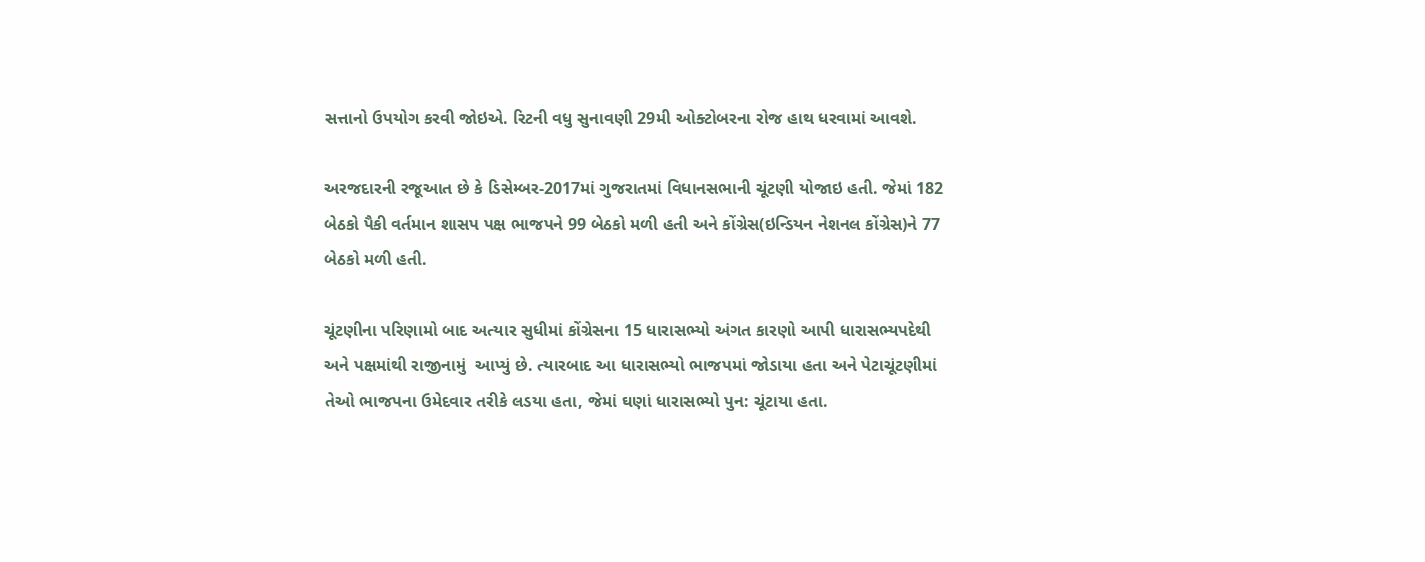સત્તાનો ઉપયોગ કરવી જોઇએ. રિટની વધુ સુનાવણી 29મી ઓક્ટોબરના રોજ હાથ ધરવામાં આવશે.

અરજદારની રજૂઆત છે કે ડિસેમ્બર-2017માં ગુજરાતમાં વિધાનસભાની ચૂંટણી યોજાઇ હતી. જેમાં 182 બેઠકો પૈકી વર્તમાન શાસપ પક્ષ ભાજપને 99 બેઠકો મળી હતી અને કોંગ્રેસ(ઇન્ડિયન નેશનલ કોંગ્રેસ)ને 77 બેઠકો મળી હતી.

ચૂંટણીના પરિણામો બાદ અત્યાર સુધીમાં કોંગ્રેસના 15 ધારાસભ્યો અંગત કારણો આપી ધારાસભ્યપદેથી અને પક્ષમાંથી રાજીનામું  આપ્યું છે. ત્યારબાદ આ ધારાસભ્યો ભાજપમાં જોડાયા હતા અને પેટાચૂંટણીમાં તેઓ ભાજપના ઉમેદવાર તરીકે લડયા હતા, જેમાં ઘણાં ધારાસભ્યો પુન: ચૂંટાયા હતા.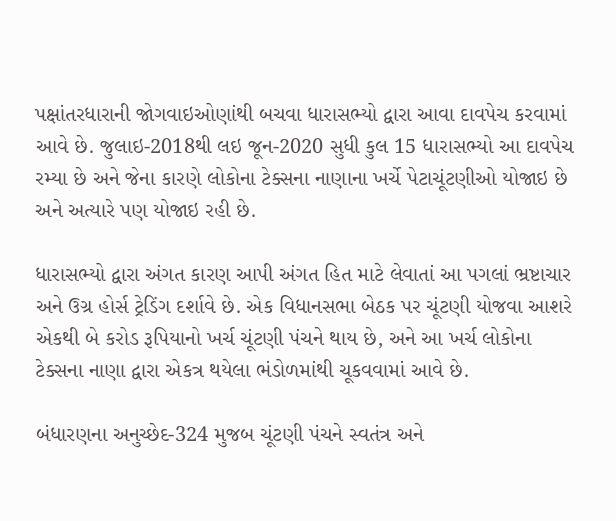પક્ષાંતરધારાની જોગવાઇઓણાંથી બચવા ધારાસભ્યો દ્વારા આવા દાવપેચ કરવામાં આવે છે. જુલાઇ-2018થી લઇ જૂન-2020 સુધી કુલ 15 ધારાસભ્યો આ દાવપેચ રમ્યા છે અને જેના કારણે લોકોના ટેક્સના નાણાના ખર્ચે પેટાચૂંટણીઓ યોજાઇ છે અને અત્યારે પણ યોજાઇ રહી છે.

ધારાસભ્યો દ્વારા અંગત કારણ આપી અંગત હિત માટે લેવાતાં આ પગલાં ભ્રષ્ટાચાર અને ઉગ્ર હોર્સ ટ્રેડિંગ દર્શાવે છે. એક વિધાનસભા બેઠક પર ચૂંટણી યોજવા આશરે એકથી બે કરોડ રૂપિયાનો ખર્ચ ચૂંટણી પંચને થાય છે, અને આ ખર્ચ લોકોના ટેક્સના નાણા દ્વારા એકત્ર થયેલા ભંડોળમાંથી ચૂકવવામાં આવે છે.

બંધારણના અનુચ્છેદ-324 મુજબ ચૂંટણી પંચને સ્વતંત્ર અને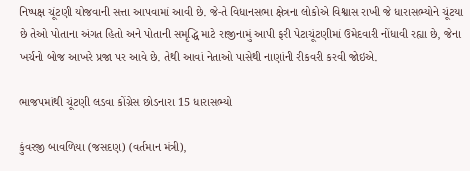નિષ્પક્ષ ચૂંટણી યોજવાની સત્તા આપવામાં આવી છે. જે-તે વિધાનસભા ક્ષેત્રના લોકોએ વિશ્વાસ રાખી જે ધારાસભ્યોને ચૂંટયા છે તેઓ પોતાના અંગત હિતો અને પોતાની સમૃદ્ધિ માટે રાજીનામું આપી ફરી પેટાચૂંટણીમાં ઉમેદવારી નોંધાવી રહ્યા છે, જેના ખર્ચનો બોજ આખરે પ્રજા પર આવે છે. તેથી આવાં નેતાઓ પાસેથી નાણાંની રીકવરી કરવી જોઇએ.

ભાજપમાંથી ચૂંટણી લડવા કોંગ્રેસ છોડનારા 15 ધારાસભ્યો

કુંવરજી બાવળિયા (જસદણ) (વર્તમાન મંત્રી),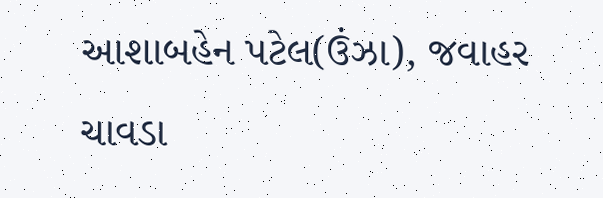આશાબહેન પટેલ(ઉંઝા), જવાહર ચાવડા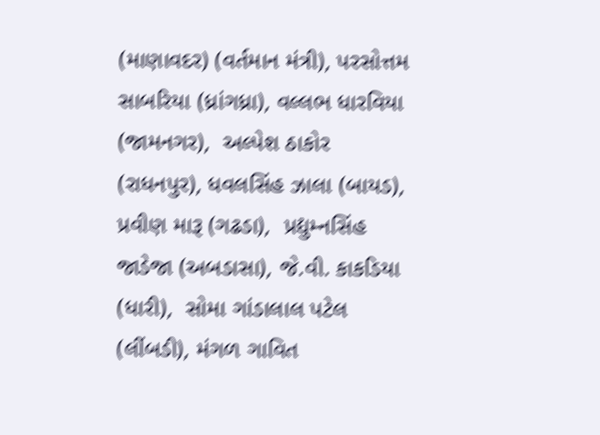(માણાવદર) (વર્તમાન મંત્રી), પરસોત્તમ સાબરિયા (ધ્રાંગધ્રા), વલ્લભ ધારવિયા (જામનગર),  અલ્પેશ ઠાકોર (રાધનપુર), ધવલસિંહ ઝાલા (બાયડ), પ્રવીણ મારૂ (ગઢડા),  પ્રદ્યુમ્નસિંહ જાડેજા (અબડાસા), જે.વી. કાકડિયા (ધારી),  સોમા ગાંડાલાલ પટેલ (લીંબડી), મંગળ ગાવિત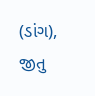(ડાંગ),  જીતુ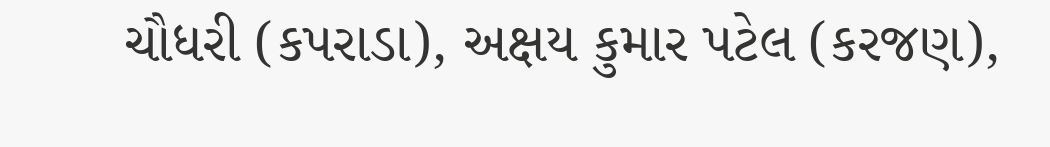ચૌધરી (કપરાડા), અક્ષય કુમાર પટેલ (કરજણ),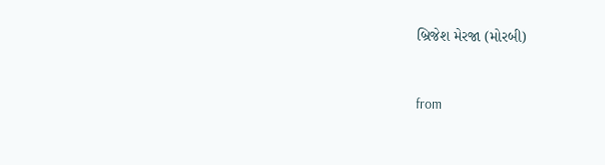બ્રિજેશ મેરજા (મોરબી)



from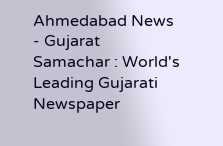Ahmedabad News - Gujarat Samachar : World's Leading Gujarati Newspaper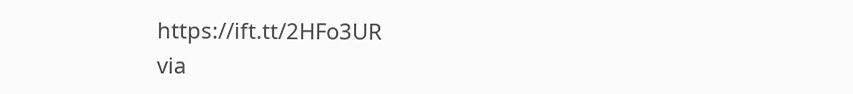https://ift.tt/2HFo3UR
via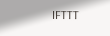IFTTT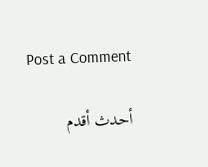Post a Comment

أحدث أقدم